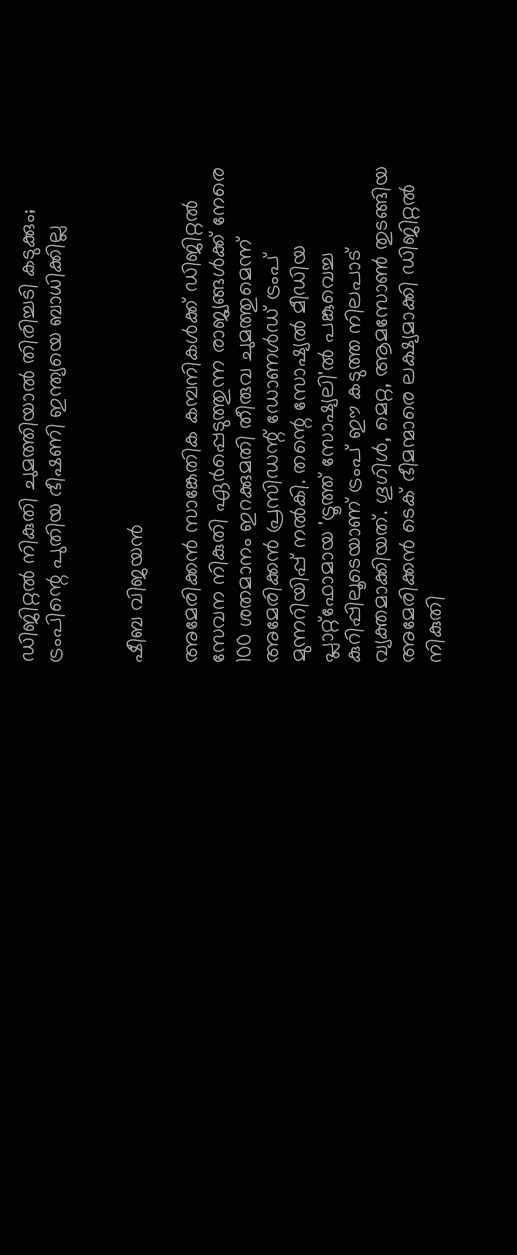ഡിജിറ്റൽ നികുതി ചുമത്തിയാൽ തിരിച്ചടി കടുക്കും; ട്രംപിന്റെ പുതിയ ഭീഷണി ഇന്ത്യയെ ബാധിക്കില്ല


ഷീബ വിജയൻ

അമേരിക്കൻ സാങ്കേതിക കമ്പനികൾക്ക് ഡിജിറ്റൽ സേവന നികുതി ഏർപ്പെടുത്തുന്ന രാജ്യങ്ങൾക്ക് നേരെ 100 ശതമാനം ഇറക്കുമതി തീരുവ ചുമത്തുമെന്ന് അമേരിക്കൻ പ്രസിഡന്റ് ഡോണൾഡ് ട്രംപ് മുന്നറിയിപ്പ് നൽകി. തന്റെ സോഷ്യൽ മീഡിയ പ്ലാറ്റ്‌ഫോമായ 'ട്രൂത്ത് സോഷ്യലി'ൽ പങ്കുവെച്ച കുറിപ്പിലൂടെയാണ് ട്രംപ് ഈ കടുത്ത നിലപാട് വ്യക്തമാക്കിയത്. ഗൂഗിൾ, മെറ്റ, ആമസോൺ തുടങ്ങിയ അമേരിക്കൻ ടെക് ഭീമന്മാരെ ലക്ഷ്യമാക്കി ഡിജിറ്റൽ നികുതി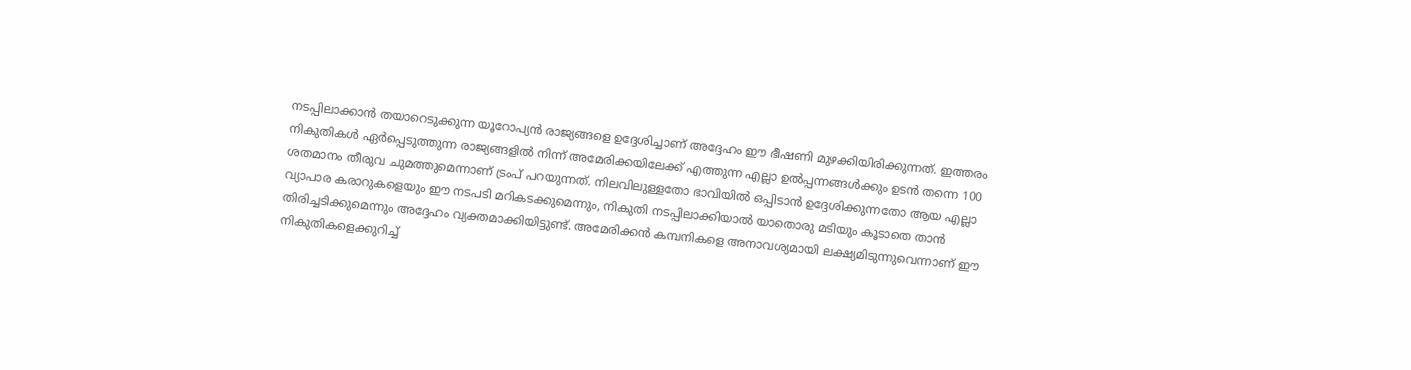നടപ്പിലാക്കാൻ തയാറെടുക്കുന്ന യൂറോപ്യൻ രാജ്യങ്ങളെ ഉദ്ദേശിച്ചാണ് അദ്ദേഹം ഈ ഭീഷണി മുഴക്കിയിരിക്കുന്നത്. ഇത്തരം നികുതികൾ ഏർപ്പെടുത്തുന്ന രാജ്യങ്ങളിൽ നിന്ന് അമേരിക്കയിലേക്ക് എത്തുന്ന എല്ലാ ഉൽപ്പന്നങ്ങൾക്കും ഉടൻ തന്നെ 100 ശതമാനം തീരുവ ചുമത്തുമെന്നാണ് ട്രംപ് പറയുന്നത്. നിലവിലുള്ളതോ ഭാവിയിൽ ഒപ്പിടാൻ ഉദ്ദേശിക്കുന്നതോ ആയ എല്ലാ വ്യാപാര കരാറുകളെയും ഈ നടപടി മറികടക്കുമെന്നും, നികുതി നടപ്പിലാക്കിയാൽ യാതൊരു മടിയും കൂടാതെ താൻ തിരിച്ചടിക്കുമെന്നും അദ്ദേഹം വ്യക്തമാക്കിയിട്ടുണ്ട്. അമേരിക്കൻ കമ്പനികളെ അനാവശ്യമായി ലക്ഷ്യമിടുന്നുവെന്നാണ് ഈ നികുതികളെക്കുറിച്ച്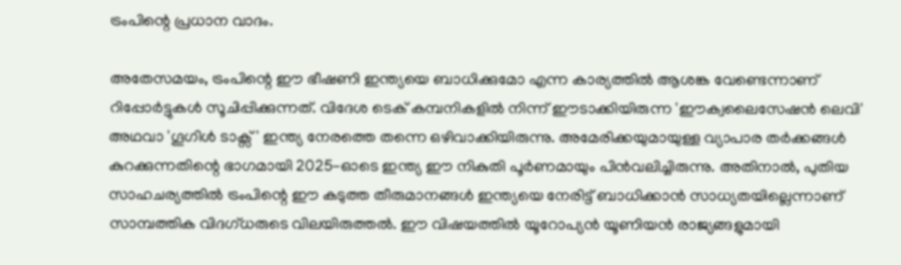ട്രംപിന്റെ പ്രധാന വാദം.

അതേസമയം, ട്രംപിന്റെ ഈ ഭീഷണി ഇന്ത്യയെ ബാധിക്കുമോ എന്ന കാര്യത്തിൽ ആശങ്ക വേണ്ടെന്നാണ് റിപ്പോർട്ടുകൾ സൂചിപ്പിക്കുന്നത്. വിദേശ ടെക് കമ്പനികളിൽ നിന്ന് ഈടാക്കിയിരുന്ന 'ഈക്വലൈസേഷൻ ലെവി' അഥവാ 'ഗൂഗിൾ ടാക്സ്' ഇന്ത്യ നേരത്തെ തന്നെ ഒഴിവാക്കിയിരുന്നു. അമേരിക്കയുമായുള്ള വ്യാപാര തർക്കങ്ങൾ കുറക്കുന്നതിന്റെ ഭാഗമായി 2025-ഓടെ ഇന്ത്യ ഈ നികുതി പൂർണമായും പിൻവലിച്ചിരുന്നു. അതിനാൽ, പുതിയ സാഹചര്യത്തിൽ ട്രംപിന്റെ ഈ കടുത്ത തീരുമാനങ്ങൾ ഇന്ത്യയെ നേരിട്ട് ബാധിക്കാൻ സാധ്യതയില്ലെന്നാണ് സാമ്പത്തിക വിദഗ്ധരുടെ വിലയിരുത്തൽ. ഈ വിഷയത്തിൽ യൂറോപ്യൻ യൂണിയൻ രാജ്യങ്ങളുമായി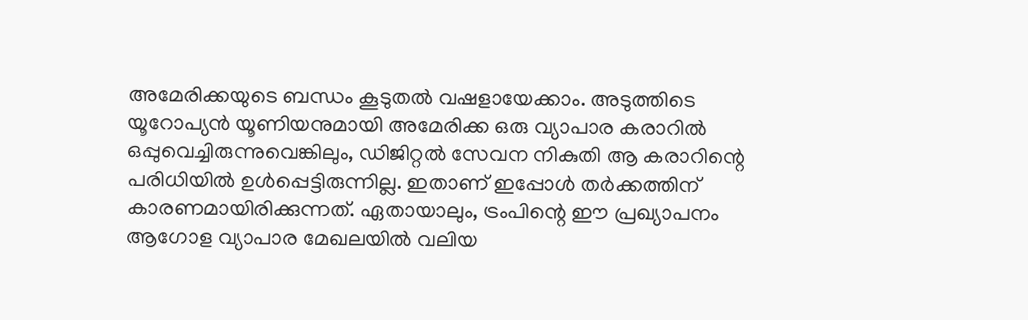അമേരിക്കയുടെ ബന്ധം കൂടുതൽ വഷളായേക്കാം. അടുത്തിടെ യൂറോപ്യൻ യൂണിയനുമായി അമേരിക്ക ഒരു വ്യാപാര കരാറിൽ ഒപ്പുവെച്ചിരുന്നുവെങ്കിലും, ഡിജിറ്റൽ സേവന നികുതി ആ കരാറിന്റെ പരിധിയിൽ ഉൾപ്പെട്ടിരുന്നില്ല. ഇതാണ് ഇപ്പോൾ തർക്കത്തിന് കാരണമായിരിക്കുന്നത്. ഏതായാലും, ട്രംപിന്റെ ഈ പ്രഖ്യാപനം ആഗോള വ്യാപാര മേഖലയിൽ വലിയ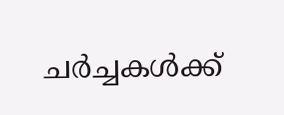ചർച്ചകൾക്ക്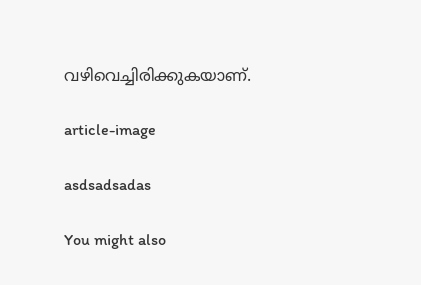വഴിവെച്ചിരിക്കുകയാണ്.

article-image

asdsadsadas

You might also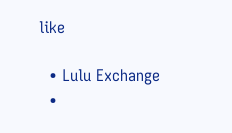like

  • Lulu Exchange
  •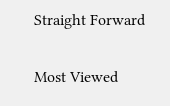Straight Forward

Most Viewed